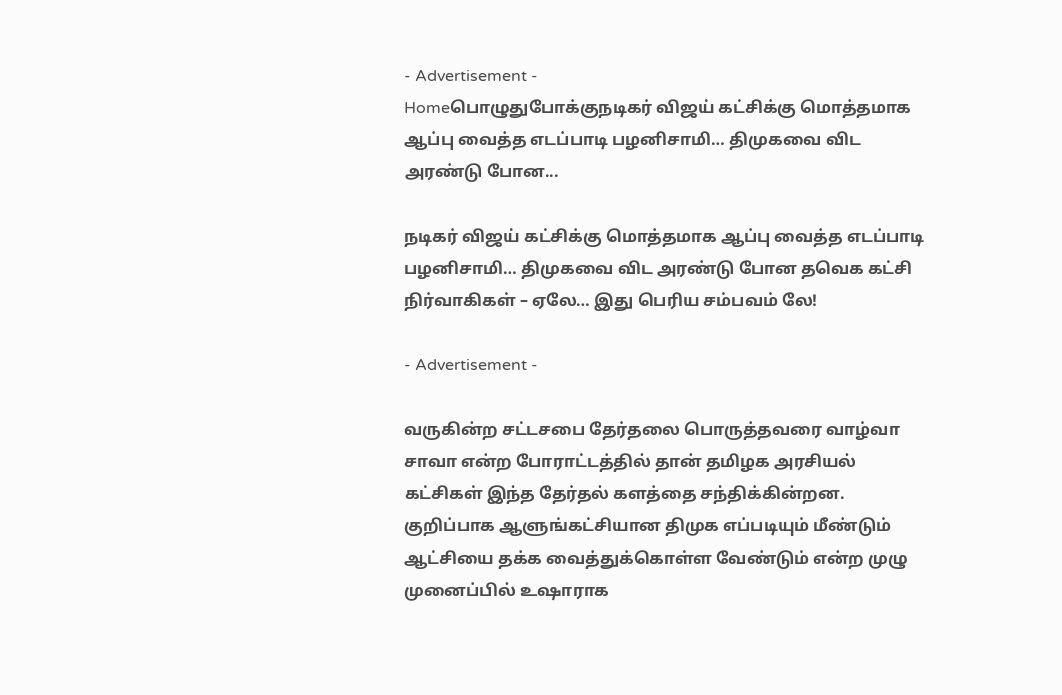- Advertisement -
Homeபொழுதுபோக்குநடிகர் விஜய் கட்சிக்கு மொத்தமாக ஆப்பு வைத்த எடப்பாடி பழனிசாமி… திமுகவை விட அரண்டு போன...

நடிகர் விஜய் கட்சிக்கு மொத்தமாக ஆப்பு வைத்த எடப்பாடி பழனிசாமி… திமுகவை விட அரண்டு போன தவெக கட்சி நிர்வாகிகள் – ஏலே… இது பெரிய சம்பவம் லே!

- Advertisement -

வருகின்ற சட்டசபை தேர்தலை பொருத்தவரை வாழ்வா சாவா என்ற போராட்டத்தில் தான் தமிழக அரசியல் கட்சிகள் இந்த தேர்தல் களத்தை சந்திக்கின்றன. குறிப்பாக ஆளுங்கட்சியான திமுக எப்படியும் மீண்டும் ஆட்சியை தக்க வைத்துக்கொள்ள வேண்டும் என்ற முழு முனைப்பில் உஷாராக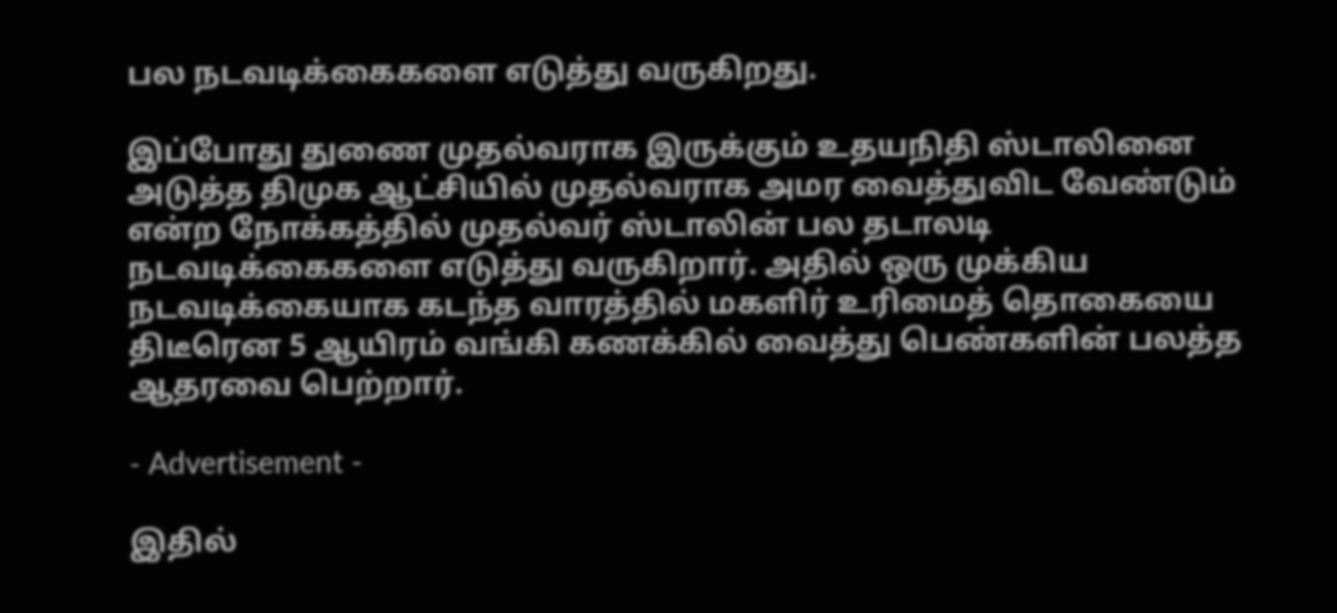பல நடவடிக்கைகளை எடுத்து வருகிறது.

இப்போது துணை முதல்வராக இருக்கும் உதயநிதி ஸ்டாலினை அடுத்த திமுக ஆட்சியில் முதல்வராக அமர வைத்துவிட வேண்டும் என்ற நோக்கத்தில் முதல்வர் ஸ்டாலின் பல தடாலடி நடவடிக்கைகளை எடுத்து வருகிறார். அதில் ஒரு முக்கிய நடவடிக்கையாக கடந்த வாரத்தில் மகளிர் உரிமைத் தொகையை திடீரென 5 ஆயிரம் வங்கி கணக்கில் வைத்து பெண்களின் பலத்த ஆதரவை பெற்றார்.

- Advertisement -

இதில்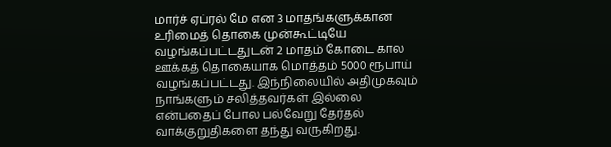மார்ச் ஏப்ரல் மே என 3 மாதங்களுக்கான உரிமைத் தொகை முன்கூட்டியே வழங்கப்பட்டதுடன் 2 மாதம் கோடை கால ஊக்கத் தொகையாக மொத்தம் 5000 ரூபாய் வழங்கப்பட்டது. இந்நிலையில் அதிமுகவும் நாங்களும் சலித்தவர்கள் இல்லை என்பதைப் போல பல்வேறு தேர்தல் வாக்குறுதிகளை தந்து வருகிறது.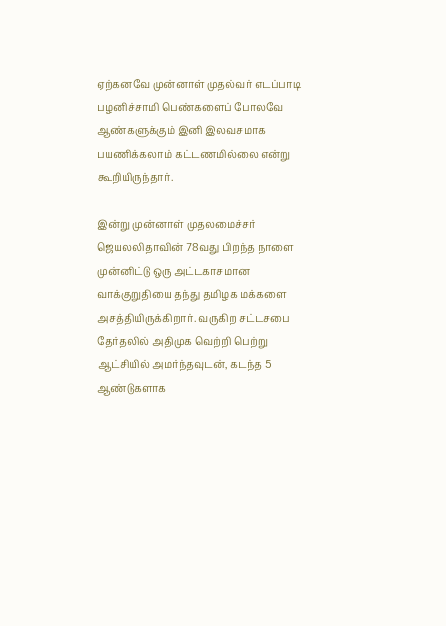ஏற்கனவே முன்னாள் முதல்வர் எடப்பாடி பழனிச்சாமி பெண்களைப் போலவே ஆண்களுக்கும் இனி இலவசமாக பயணிக்கலாம் கட்டணமில்லை என்று கூறியிருந்தார்.

இன்று முன்னாள் முதலமைச்சர் ஜெயலலிதாவின் 78வது பிறந்த நாளை முன்னிட்டு ஒரு அட்டகாசமான வாக்குறுதியை தந்து தமிழக மக்களை அசத்தியிருக்கிறார். வருகிற சட்டசபை தேர்தலில் அதிமுக வெற்றி பெற்று ஆட்சியில் அமர்ந்தவுடன், கடந்த 5 ஆண்டுகளாக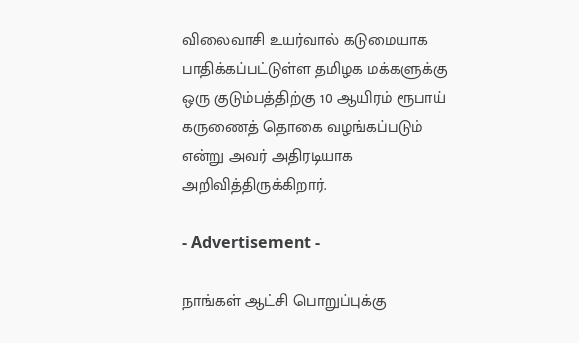விலைவாசி உயர்வால் கடுமையாக பாதிக்கப்பட்டுள்ள தமிழக மக்களுக்கு ஒரு குடும்பத்திற்கு 10 ஆயிரம் ரூபாய் கருணைத் தொகை வழங்கப்படும் என்று அவர் அதிரடியாக அறிவித்திருக்கிறார்.

- Advertisement -

நாங்கள் ஆட்சி பொறுப்புக்கு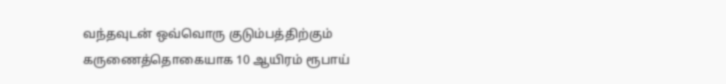வந்தவுடன் ஒவ்வொரு குடும்பத்திற்கும் கருணைத்தொகையாக 10 ஆயிரம் ரூபாய்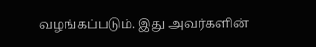வழங்கப்படும். இது அவர்களின்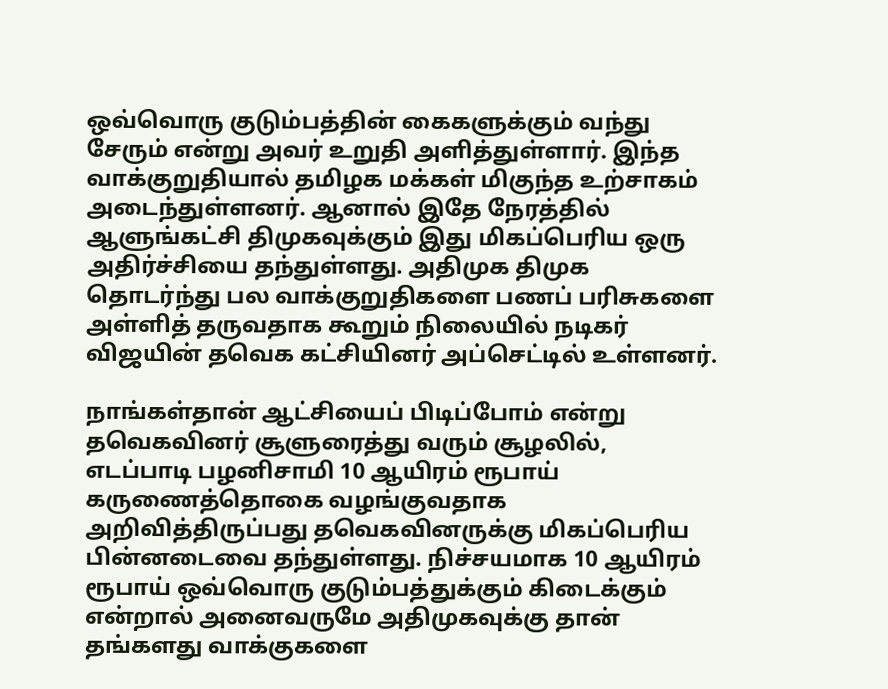ஒவ்வொரு குடும்பத்தின் கைகளுக்கும் வந்து சேரும் என்று அவர் உறுதி அளித்துள்ளார். இந்த வாக்குறுதியால் தமிழக மக்கள் மிகுந்த உற்சாகம் அடைந்துள்ளனர். ஆனால் இதே நேரத்தில் ஆளுங்கட்சி திமுகவுக்கும் இது மிகப்பெரிய ஒரு அதிர்ச்சியை தந்துள்ளது. அதிமுக திமுக தொடர்ந்து பல வாக்குறுதிகளை பணப் பரிசுகளை அள்ளித் தருவதாக கூறும் நிலையில் நடிகர் விஜயின் தவெக கட்சியினர் அப்செட்டில் உள்ளனர்.

நாங்கள்தான் ஆட்சியைப் பிடிப்போம் என்று தவெகவினர் சூளுரைத்து வரும் சூழலில், எடப்பாடி பழனிசாமி 10 ஆயிரம் ரூபாய் கருணைத்தொகை வழங்குவதாக அறிவித்திருப்பது தவெகவினருக்கு மிகப்பெரிய பின்னடைவை தந்துள்ளது. நிச்சயமாக 10 ஆயிரம் ரூபாய் ஒவ்வொரு குடும்பத்துக்கும் கிடைக்கும் என்றால் அனைவருமே அதிமுகவுக்கு தான் தங்களது வாக்குகளை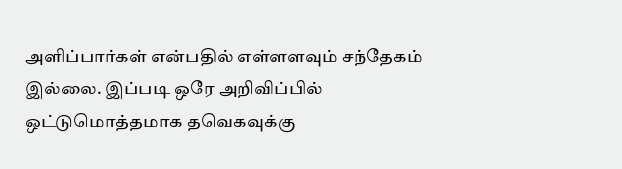அளிப்பார்கள் என்பதில் எள்ளளவும் சந்தேகம் இல்லை. இப்படி ஒரே அறிவிப்பில் ஒட்டுமொத்தமாக தவெகவுக்கு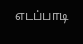எடப்பாடி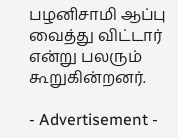பழனிசாமி ஆப்பு வைத்து விட்டார் என்று பலரும் கூறுகின்றனர்.

- Advertisement -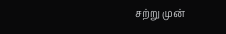சற்று முன்